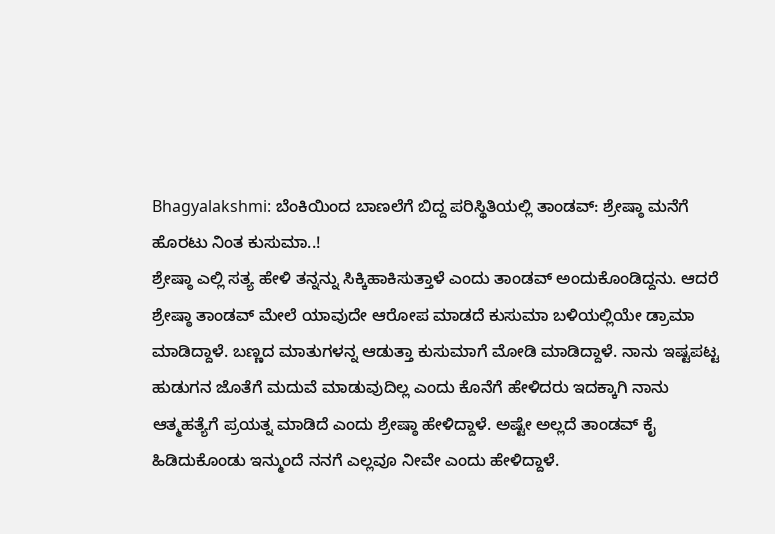Bhagyalakshmi: ಬೆಂಕಿಯಿಂದ ಬಾಣಲೆಗೆ ಬಿದ್ದ ಪರಿಸ್ಥಿತಿಯಲ್ಲಿ ತಾಂಡವ್: ಶ್ರೇಷ್ಠಾ ಮನೆಗೆ ಹೊರಟು ನಿಂತ ಕುಸುಮಾ..!
ಶ್ರೇಷ್ಠಾ ಎಲ್ಲಿ ಸತ್ಯ ಹೇಳಿ ತನ್ನನ್ನು ಸಿಕ್ಕಿಹಾಕಿಸುತ್ತಾಳೆ ಎಂದು ತಾಂಡವ್ ಅಂದುಕೊಂಡಿದ್ದನು. ಆದರೆ ಶ್ರೇಷ್ಠಾ ತಾಂಡವ್ ಮೇಲೆ ಯಾವುದೇ ಆರೋಪ ಮಾಡದೆ ಕುಸುಮಾ ಬಳಿಯಲ್ಲಿಯೇ ಡ್ರಾಮಾ ಮಾಡಿದ್ದಾಳೆ. ಬಣ್ಣದ ಮಾತುಗಳನ್ನ ಆಡುತ್ತಾ ಕುಸುಮಾಗೆ ಮೋಡಿ ಮಾಡಿದ್ದಾಳೆ. ನಾನು ಇಷ್ಟಪಟ್ಟ ಹುಡುಗನ ಜೊತೆಗೆ ಮದುವೆ ಮಾಡುವುದಿಲ್ಲ ಎಂದು ಕೊನೆಗೆ ಹೇಳಿದರು ಇದಕ್ಕಾಗಿ ನಾನು ಆತ್ಮಹತ್ಯೆಗೆ ಪ್ರಯತ್ನ ಮಾಡಿದೆ ಎಂದು ಶ್ರೇಷ್ಠಾ ಹೇಳಿದ್ದಾಳೆ. ಅಷ್ಟೇ ಅಲ್ಲದೆ ತಾಂಡವ್ ಕೈ ಹಿಡಿದುಕೊಂಡು ಇನ್ಮುಂದೆ ನನಗೆ ಎಲ್ಲವೂ ನೀವೇ ಎಂದು ಹೇಳಿದ್ದಾಳೆ.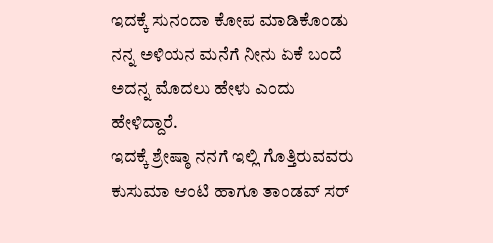ಇದಕ್ಕೆ ಸುನಂದಾ ಕೋಪ ಮಾಡಿಕೊಂಡು ನನ್ನ ಅಳಿಯನ ಮನೆಗೆ ನೀನು ಏಕೆ ಬಂದೆ ಅದನ್ನ ಮೊದಲು ಹೇಳು ಎಂದು ಹೇಳಿದ್ದಾರೆ.
ಇದಕ್ಕೆ ಶ್ರೇಷ್ಠಾ ನನಗೆ ಇಲ್ಲಿ ಗೊತ್ತಿರುವವರು ಕುಸುಮಾ ಆಂಟಿ ಹಾಗೂ ತಾಂಡವ್ ಸರ್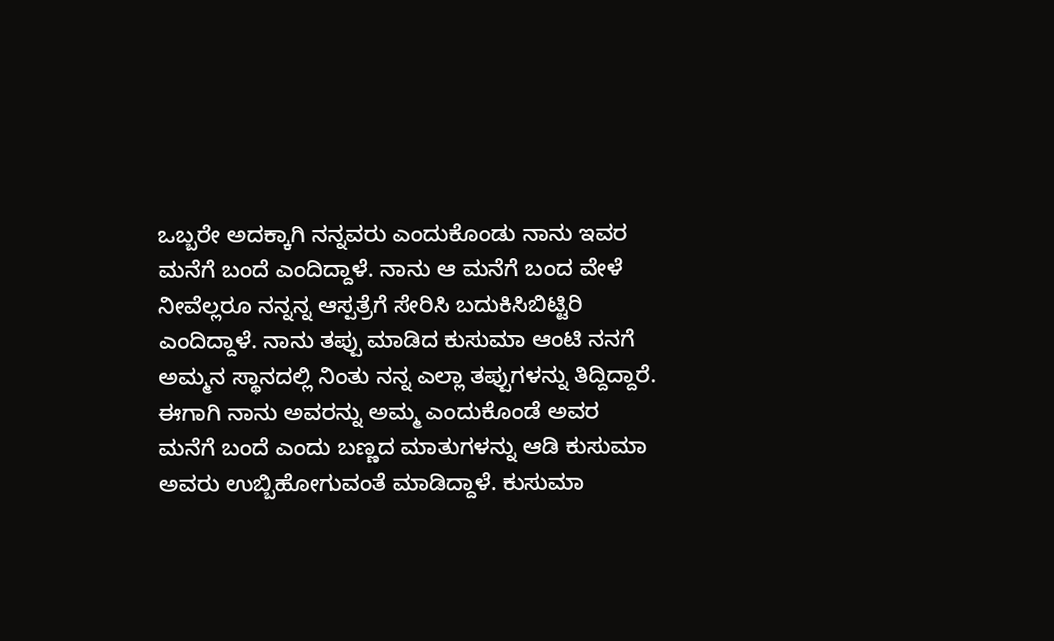ಒಬ್ಬರೇ ಅದಕ್ಕಾಗಿ ನನ್ನವರು ಎಂದುಕೊಂಡು ನಾನು ಇವರ ಮನೆಗೆ ಬಂದೆ ಎಂದಿದ್ದಾಳೆ. ನಾನು ಆ ಮನೆಗೆ ಬಂದ ವೇಳೆ ನೀವೆಲ್ಲರೂ ನನ್ನನ್ನ ಆಸ್ಪತ್ರೆಗೆ ಸೇರಿಸಿ ಬದುಕಿಸಿಬಿಟ್ಟಿರಿ ಎಂದಿದ್ದಾಳೆ. ನಾನು ತಪ್ಪು ಮಾಡಿದ ಕುಸುಮಾ ಆಂಟಿ ನನಗೆ ಅಮ್ಮನ ಸ್ಥಾನದಲ್ಲಿ ನಿಂತು ನನ್ನ ಎಲ್ಲಾ ತಪ್ಪುಗಳನ್ನು ತಿದ್ದಿದ್ದಾರೆ. ಈಗಾಗಿ ನಾನು ಅವರನ್ನು ಅಮ್ಮ ಎಂದುಕೊಂಡೆ ಅವರ ಮನೆಗೆ ಬಂದೆ ಎಂದು ಬಣ್ಣದ ಮಾತುಗಳನ್ನು ಆಡಿ ಕುಸುಮಾ ಅವರು ಉಬ್ಬಿಹೋಗುವಂತೆ ಮಾಡಿದ್ದಾಳೆ. ಕುಸುಮಾ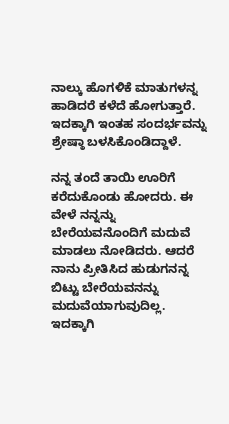ನಾಲ್ಕು ಹೊಗಳಿಕೆ ಮಾತುಗಳನ್ನ ಹಾಡಿದರೆ ಕಳೆದೆ ಹೋಗುತ್ತಾರೆ. ಇದಕ್ಕಾಗಿ ಇಂತಹ ಸಂದರ್ಭವನ್ನು ಶ್ರೇಷ್ಠಾ ಬಳಸಿಕೊಂಡಿದ್ದಾಳೆ.

ನನ್ನ ತಂದೆ ತಾಯಿ ಊರಿಗೆ ಕರೆದುಕೊಂಡು ಹೋದರು. ಈ ವೇಳೆ ನನ್ನನ್ನು ಬೇರೆಯವನೊಂದಿಗೆ ಮದುವೆ ಮಾಡಲು ನೋಡಿದರು. ಆದರೆ ನಾನು ಪ್ರೀತಿಸಿದ ಹುಡುಗನನ್ನ ಬಿಟ್ಟು ಬೇರೆಯವನನ್ನು ಮದುವೆಯಾಗುವುದಿಲ್ಲ. ಇದಕ್ಕಾಗಿ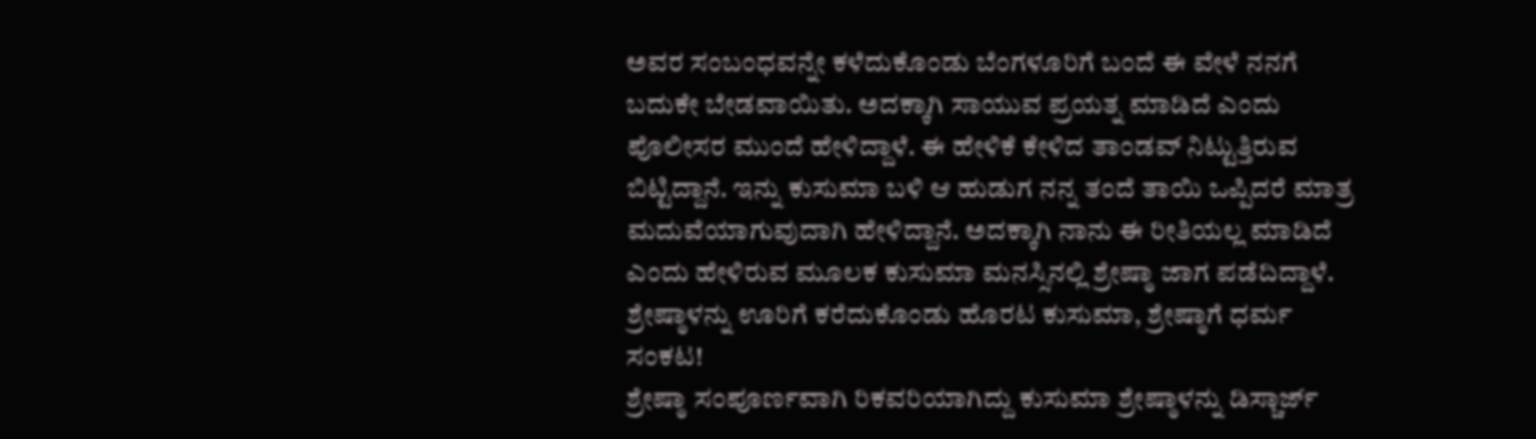ಅವರ ಸಂಬಂಧವನ್ನೇ ಕಳೆದುಕೊಂಡು ಬೆಂಗಳೂರಿಗೆ ಬಂದೆ ಈ ವೇಳೆ ನನಗೆ ಬದುಕೇ ಬೇಡವಾಯಿತು. ಅದಕ್ಕಾಗಿ ಸಾಯುವ ಪ್ರಯತ್ನ ಮಾಡಿದೆ ಎಂದು ಪೊಲೀಸರ ಮುಂದೆ ಹೇಳಿದ್ದಾಳೆ. ಈ ಹೇಳಿಕೆ ಕೇಳಿದ ತಾಂಡವ್ ನಿಟ್ಟುತ್ತಿರುವ ಬಿಟ್ಟಿದ್ದಾನೆ. ಇನ್ನು ಕುಸುಮಾ ಬಳಿ ಆ ಹುಡುಗ ನನ್ನ ತಂದೆ ತಾಯಿ ಒಪ್ಪಿದರೆ ಮಾತ್ರ ಮದುವೆಯಾಗುವುದಾಗಿ ಹೇಳಿದ್ದಾನೆ. ಅದಕ್ಕಾಗಿ ನಾನು ಈ ರೀತಿಯಲ್ಲ ಮಾಡಿದೆ ಎಂದು ಹೇಳಿರುವ ಮೂಲಕ ಕುಸುಮಾ ಮನಸ್ಸಿನಲ್ಲಿ ಶ್ರೇಷ್ಠಾ ಜಾಗ ಪಡೆದಿದ್ದಾಳೆ.
ಶ್ರೇಷ್ಠಾಳನ್ನು ಊರಿಗೆ ಕರೆದುಕೊಂಡು ಹೊರಟ ಕುಸುಮಾ, ಶ್ರೇಷ್ಠಾಗೆ ಧರ್ಮ ಸಂಕಟ!
ಶ್ರೇಷ್ಠಾ ಸಂಪೂರ್ಣವಾಗಿ ರಿಕವರಿಯಾಗಿದ್ದು ಕುಸುಮಾ ಶ್ರೇಷ್ಠಾಳನ್ನು ಡಿಸ್ಚಾರ್ಜ್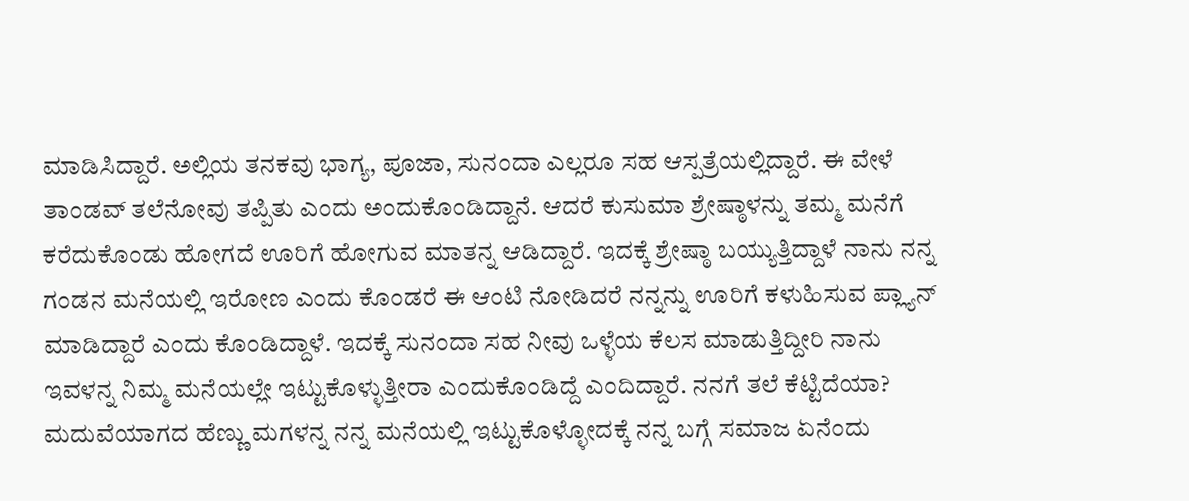ಮಾಡಿಸಿದ್ದಾರೆ. ಅಲ್ಲಿಯ ತನಕವು ಭಾಗ್ಯ, ಪೂಜಾ, ಸುನಂದಾ ಎಲ್ಲರೂ ಸಹ ಆಸ್ಪತ್ರೆಯಲ್ಲಿದ್ದಾರೆ. ಈ ವೇಳೆ ತಾಂಡವ್ ತಲೆನೋವು ತಪ್ಪಿತು ಎಂದು ಅಂದುಕೊಂಡಿದ್ದಾನೆ. ಆದರೆ ಕುಸುಮಾ ಶ್ರೇಷ್ಠಾಳನ್ನು ತಮ್ಮ ಮನೆಗೆ ಕರೆದುಕೊಂಡು ಹೋಗದೆ ಊರಿಗೆ ಹೋಗುವ ಮಾತನ್ನ ಆಡಿದ್ದಾರೆ. ಇದಕ್ಕೆ ಶ್ರೇಷ್ಠಾ ಬಯ್ಯುತ್ತಿದ್ದಾಳೆ ನಾನು ನನ್ನ ಗಂಡನ ಮನೆಯಲ್ಲಿ ಇರೋಣ ಎಂದು ಕೊಂಡರೆ ಈ ಆಂಟಿ ನೋಡಿದರೆ ನನ್ನನ್ನು ಊರಿಗೆ ಕಳುಹಿಸುವ ಪ್ಲ್ಯಾನ್ ಮಾಡಿದ್ದಾರೆ ಎಂದು ಕೊಂಡಿದ್ದಾಳೆ. ಇದಕ್ಕೆ ಸುನಂದಾ ಸಹ ನೀವು ಒಳ್ಳೆಯ ಕೆಲಸ ಮಾಡುತ್ತಿದ್ದೀರಿ ನಾನು ಇವಳನ್ನ ನಿಮ್ಮ ಮನೆಯಲ್ಲೇ ಇಟ್ಟುಕೊಳ್ಳುತ್ತೀರಾ ಎಂದುಕೊಂಡಿದ್ದೆ ಎಂದಿದ್ದಾರೆ. ನನಗೆ ತಲೆ ಕೆಟ್ಟಿದೆಯಾ? ಮದುವೆಯಾಗದ ಹೆಣ್ಣು ಮಗಳನ್ನ ನನ್ನ ಮನೆಯಲ್ಲಿ ಇಟ್ಟುಕೊಳ್ಳೋದಕ್ಕೆ ನನ್ನ ಬಗ್ಗೆ ಸಮಾಜ ಏನೆಂದು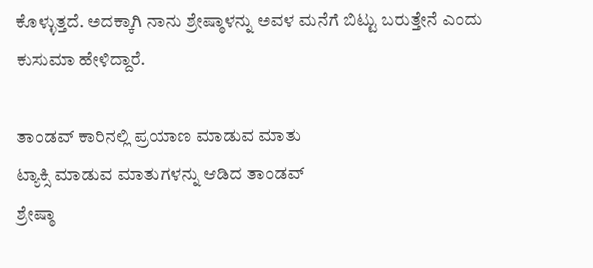ಕೊಳ್ಳುತ್ತದೆ. ಅದಕ್ಕಾಗಿ ನಾನು ಶ್ರೇಷ್ಠಾಳನ್ನು ಅವಳ ಮನೆಗೆ ಬಿಟ್ಟು ಬರುತ್ತೇನೆ ಎಂದು ಕುಸುಮಾ ಹೇಳಿದ್ದಾರೆ.

ತಾಂಡವ್ ಕಾರಿನಲ್ಲಿ ಪ್ರಯಾಣ ಮಾಡುವ ಮಾತು
ಟ್ಯಾಕ್ಸಿ ಮಾಡುವ ಮಾತುಗಳನ್ನು ಆಡಿದ ತಾಂಡವ್
ಶ್ರೇಷ್ಠಾ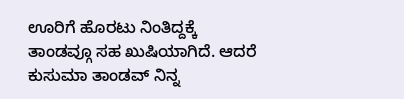ಊರಿಗೆ ಹೊರಟು ನಿಂತಿದ್ದಕ್ಕೆ ತಾಂಡವ್ಗೂ ಸಹ ಖುಷಿಯಾಗಿದೆ. ಆದರೆ ಕುಸುಮಾ ತಾಂಡವ್ ನಿನ್ನ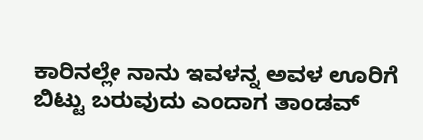ಕಾರಿನಲ್ಲೇ ನಾನು ಇವಳನ್ನ ಅವಳ ಊರಿಗೆ ಬಿಟ್ಟು ಬರುವುದು ಎಂದಾಗ ತಾಂಡವ್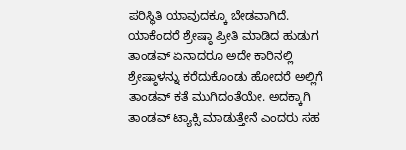ಪರಿಸ್ಥಿತಿ ಯಾವುದಕ್ಕೂ ಬೇಡವಾಗಿದೆ. ಯಾಕೆಂದರೆ ಶ್ರೇಷ್ಠಾ ಪ್ರೀತಿ ಮಾಡಿದ ಹುಡುಗ ತಾಂಡವ್ ಏನಾದರೂ ಅದೇ ಕಾರಿನಲ್ಲಿ ಶ್ರೇಷ್ಠಾಳನ್ನು ಕರೆದುಕೊಂಡು ಹೋದರೆ ಅಲ್ಲಿಗೆ ತಾಂಡವ್ ಕತೆ ಮುಗಿದಂತೆಯೇ. ಅದಕ್ಕಾಗಿ ತಾಂಡವ್ ಟ್ಯಾಕ್ಸಿ ಮಾಡುತ್ತೇನೆ ಎಂದರು ಸಹ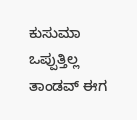ಕುಸುಮಾ ಒಪ್ಪುತ್ತಿಲ್ಲ ತಾಂಡವ್ ಈಗ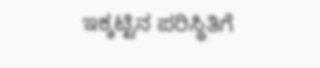ಇಕ್ಕಟ್ಟಿನ ಪರಿಸ್ಥಿತಿಗೆ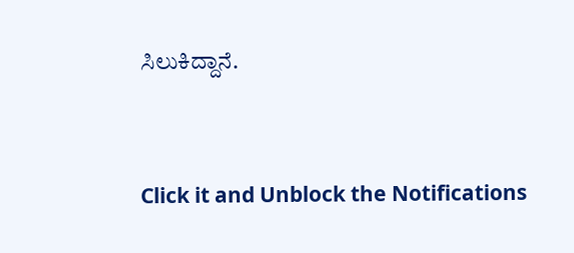ಸಿಲುಕಿದ್ದಾನೆ.


Click it and Unblock the Notifications